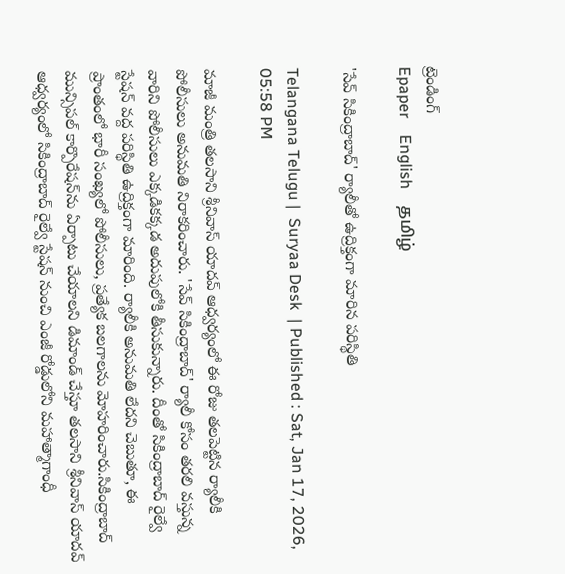ట్రెండింగ్
Epaper    English    தமிழ்

'సేవ్ సికింద్రాబాద్' ర్యాలీతో ఉద్రిక్తంగా మారిన పరిస్థితి

Telangana Telugu |  Suryaa Desk  | Published : Sat, Jan 17, 2026, 05:58 PM

మాజీ మంత్రి తలసాని శ్రీనివాస్ యాదవ్ ఆధ్వర్యంలో ఈ రోజు తలపెట్టిన ర్యాలీకి పోలీసులు అనుమతి నిరాకరించారు. 'సేవ్ సికింద్రాబాద్' ర్యాలీ కోసం తరలి వస్తున్న వారిని పోలీసులు ఎక్కడికక్కడ అదుపులోకి తీసుకున్నారు. దీంతో సికింద్రాబాద్ రైల్వే స్టేషన్ వద్ద పరిస్థితి ఉద్రిక్తంగా మారింది. ర్యాలీకి అనుమతి లేదని చెబుతూ, ఈ ప్రాంతంలో భారీ సంఖ్యలో పోలీసులు, ప్రత్యేక బలగాలను మోహరించారు.సికింద్రాబాద్ మున్సిపల్ కార్పొరేషన్‌ను ఏర్పాటు చేయాలని డిమాండ్ చేస్తూ తలసాని శ్రీనివాస్ యాదవ్ ఆధ్వర్యంలో సికింద్రాబాద్ రైల్వే స్టేషన్ నుంచి ఎంజీ రోడ్డులోని మహాత్మాగాంధీ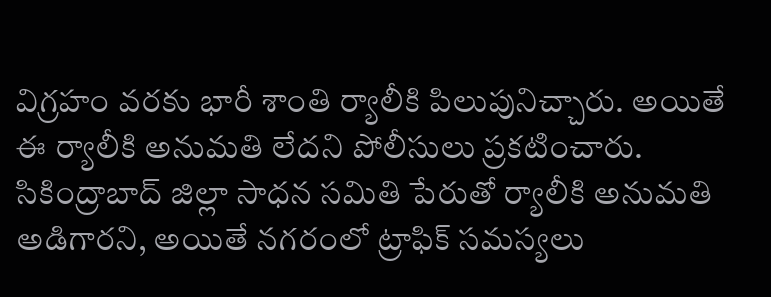విగ్రహం వరకు భారీ శాంతి ర్యాలీకి పిలుపునిచ్చారు. అయితే ఈ ర్యాలీకి అనుమతి లేదని పోలీసులు ప్రకటించారు. సికింద్రాబాద్ జిల్లా సాధన సమితి పేరుతో ర్యాలీకి అనుమతి అడిగారని, అయితే నగరంలో ట్రాఫిక్ సమస్యలు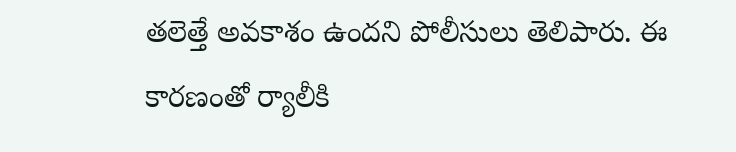తలెత్తే అవకాశం ఉందని పోలీసులు తెలిపారు. ఈ కారణంతో ర్యాలీకి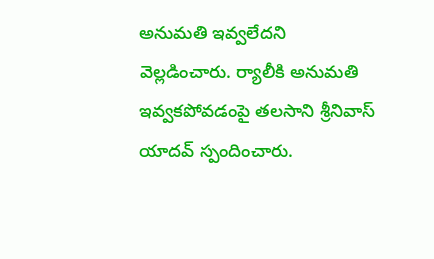అనుమతి ఇవ్వలేదని వెల్లడించారు. ర్యాలీకి అనుమతి ఇవ్వకపోవడంపై తలసాని శ్రీనివాస్ యాదవ్ స్పందించారు.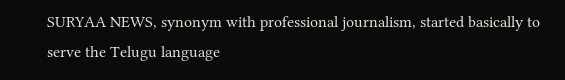SURYAA NEWS, synonym with professional journalism, started basically to serve the Telugu language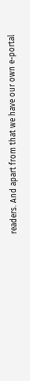readers. And apart from that we have our own e-portal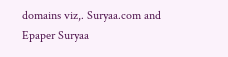domains viz,. Suryaa.com and Epaper Suryaa